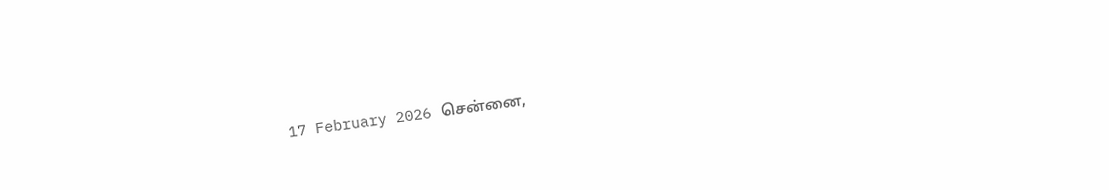17 February 2026 சென்னை,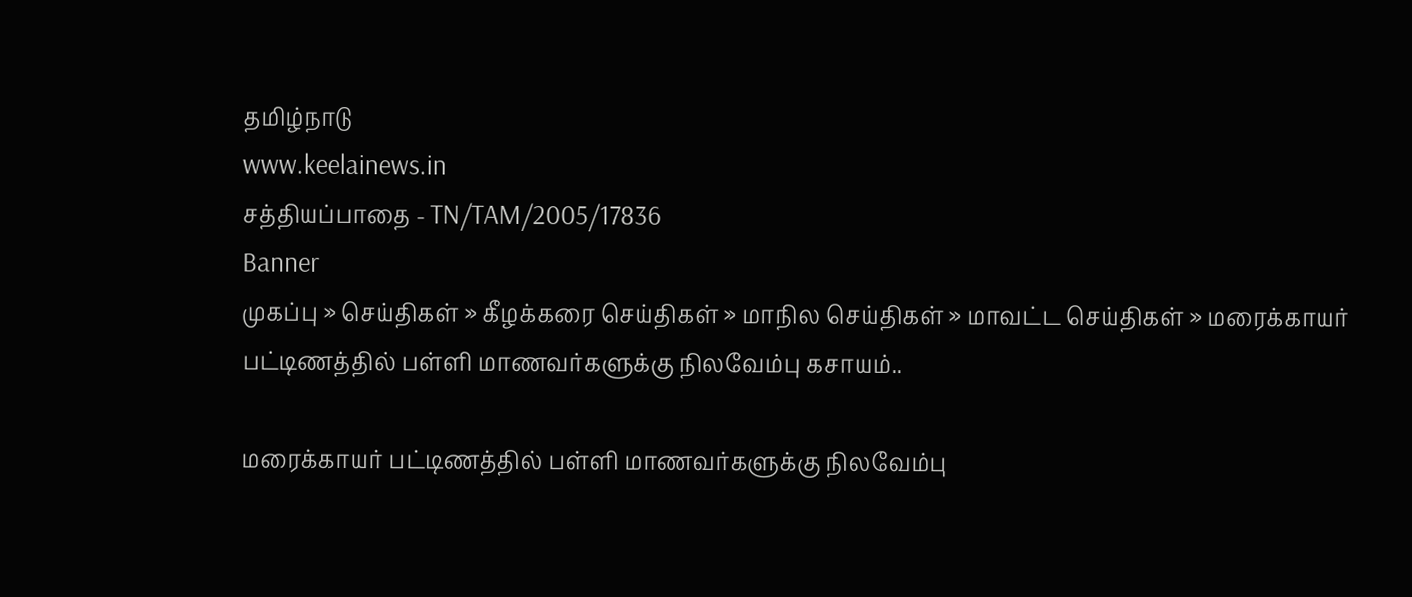தமிழ்நாடு
www.keelainews.in
சத்தியப்பாதை - TN/TAM/2005/17836
Banner
முகப்பு » செய்திகள் » கீழக்கரை செய்திகள் » மாநில செய்திகள் » மாவட்ட செய்திகள் » மரைக்காயர் பட்டிணத்தில் பள்ளி மாணவர்களுக்கு நிலவேம்பு கசாயம்..

மரைக்காயர் பட்டிணத்தில் பள்ளி மாணவர்களுக்கு நிலவேம்பு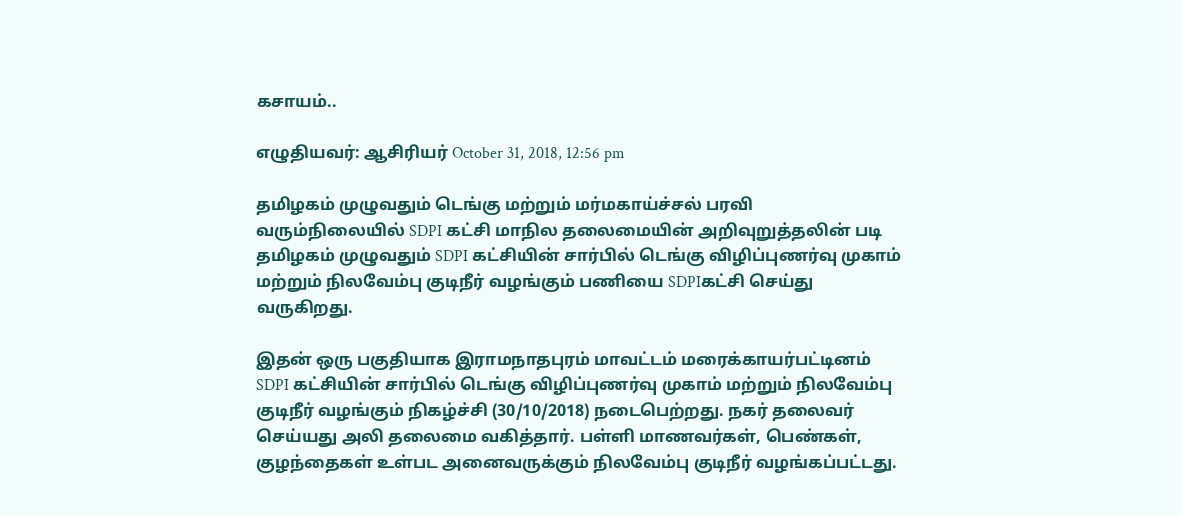கசாயம்..

எழுதியவர்: ஆசிரியர் October 31, 2018, 12:56 pm

தமிழகம் முழுவதும் டெங்கு மற்றும் மர்மகாய்ச்சல் பரவி வரும்நிலையில் SDPI கட்சி மாநில தலைமையின் அறிவுறுத்தலின் படி தமிழகம் முழுவதும் SDPI கட்சியின் சார்பில் டெங்கு விழிப்புணர்வு முகாம் மற்றும் நிலவேம்பு குடிநீர் வழங்கும் பணியை SDPIகட்சி செய்து வருகிறது.

இதன் ஒரு பகுதியாக இராமநாதபுரம் மாவட்டம் மரைக்காயர்பட்டினம் SDPI கட்சியின் சார்பில் டெங்கு விழிப்புணர்வு முகாம் மற்றும் நிலவேம்பு குடிநீர் வழங்கும் நிகழ்ச்சி (30/10/2018) நடைபெற்றது. நகர் தலைவர் செய்யது அலி தலைமை வகித்தார். பள்ளி மாணவர்கள், பெண்கள், குழந்தைகள் உள்பட அனைவருக்கும் நிலவேம்பு குடிநீர் வழங்கப்பட்டது.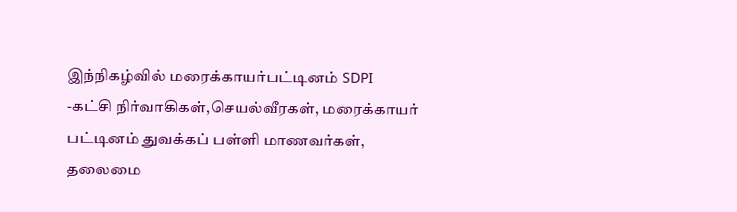இந்நிகழ்வில் மரைக்காயர்பட்டினம் SDPI -கட்சி நிர்வாகிகள்,செயல்வீரகள், மரைக்காயர் பட்டினம் துவக்கப் பள்ளி மாணவர்கள், தலைமை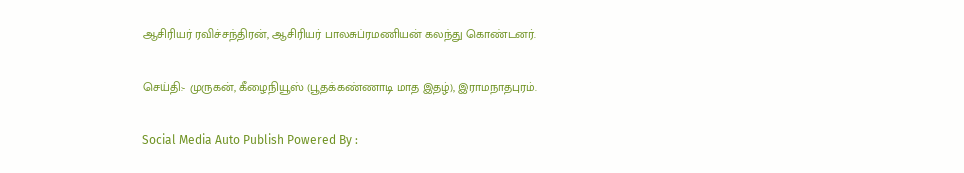ஆசிரியர் ரவிச்சந்திரன், ஆசிரியர் பாலசுப்ரமணியன் கலந்து கொண்டனர்.

செய்தி:- முருகன், கீழைநியூஸ் (பூதக்கண்ணாடி மாத இதழ்), இராமநாதபுரம்.

Social Media Auto Publish Powered By :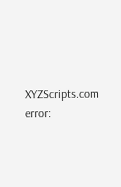XYZScripts.com
error: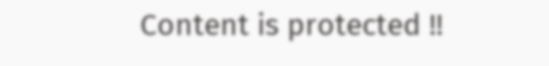Content is protected !!